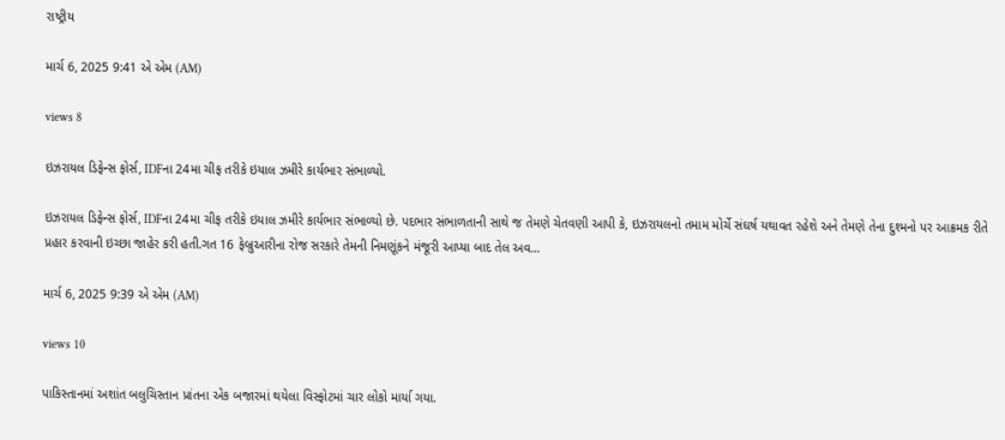રાષ્ટ્રીય

માર્ચ 6, 2025 9:41 એ એમ (AM)

views 8

ઇઝરાયલ ડિફેન્સ ફોર્સ, IDFના 24મા ચીફ તરીકે ઇયાલ ઝમીરે કાર્યભાર સંભાળ્યો.

ઇઝરાયલ ડિફેન્સ ફોર્સ, IDFના 24મા ચીફ તરીકે ઇયાલ ઝમીરે કાર્યભાર સંભાળ્યો છે. પદભાર સંભાળતાની સાથે જ તેમણે ચેતવણી આપી કે, ઇઝરાયલનો તમામ મોર્ચે સંઘર્ષ યથાવત રહેશે અને તેમણે તેના દુશ્મનો પર આક્રમક રીતે પ્રહાર કરવાની ઇચ્છા જાહેર કરી હતી.ગત 16 ફેબ્રુઆરીના રોજ સરકારે તેમની નિમણૂંકને મંજૂરી આપ્યા બાદ તેલ અવ...

માર્ચ 6, 2025 9:39 એ એમ (AM)

views 10

પાકિસ્તાનમાં અશાંત બલુચિસ્તાન પ્રાંતના એક બજારમાં થયેલા વિસ્ફોટમાં ચાર લોકો માર્યા ગયા.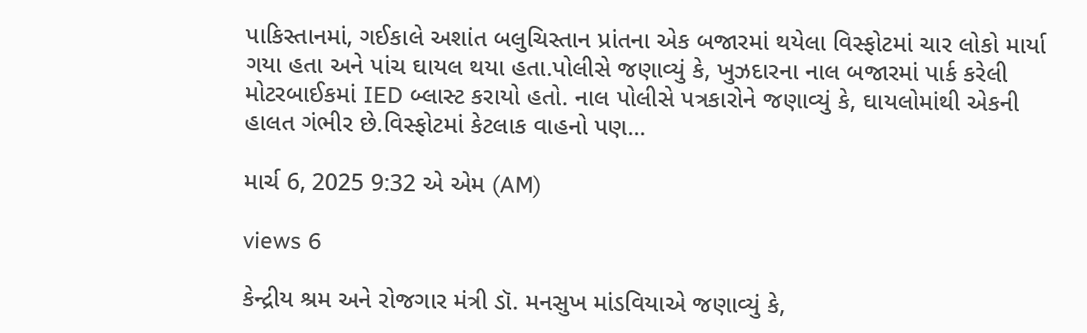પાકિસ્તાનમાં, ગઈકાલે અશાંત બલુચિસ્તાન પ્રાંતના એક બજારમાં થયેલા વિસ્ફોટમાં ચાર લોકો માર્યા ગયા હતા અને પાંચ ઘાયલ થયા હતા.પોલીસે જણાવ્યું કે, ખુઝદારના નાલ બજારમાં પાર્ક કરેલી મોટરબાઈકમાં IED બ્લાસ્ટ કરાયો હતો. નાલ પોલીસે પત્રકારોને જણાવ્યું કે, ઘાયલોમાંથી એકની હાલત ગંભીર છે.વિસ્ફોટમાં કેટલાક વાહનો પણ...

માર્ચ 6, 2025 9:32 એ એમ (AM)

views 6

કેન્દ્રીય શ્રમ અને રોજગાર મંત્રી ડૉ. મનસુખ માંડવિયાએ જણાવ્યું કે,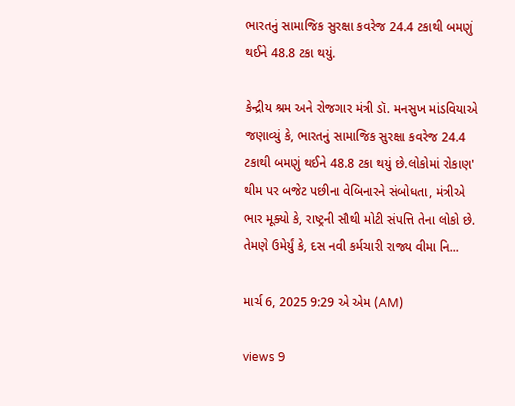ભારતનું સામાજિક સુરક્ષા કવરેજ 24.4 ટકાથી બમણું થઈને 48.8 ટકા થયું.

કેન્દ્રીય શ્રમ અને રોજગાર મંત્રી ડૉ. મનસુખ માંડવિયાએ જણાવ્યું કે, ભારતનું સામાજિક સુરક્ષા કવરેજ 24.4 ટકાથી બમણું થઈને 48.8 ટકા થયું છે.લોકોમાં રોકાણ' થીમ પર બજેટ પછીના વેબિનારને સંબોધતા, મંત્રીએ ભાર મૂક્યો કે, રાષ્ટ્રની સૌથી મોટી સંપત્તિ તેના લોકો છે. તેમણે ઉમેર્યું કે, દસ નવી કર્મચારી રાજ્ય વીમા નિ...

માર્ચ 6, 2025 9:29 એ એમ (AM)

views 9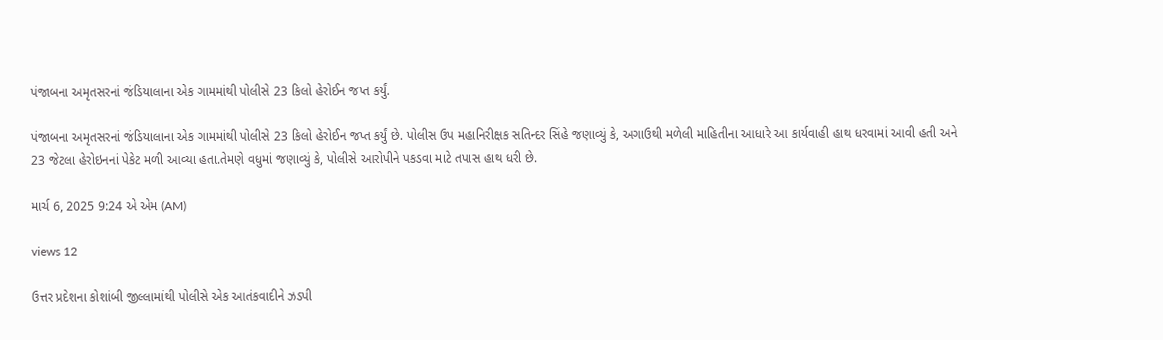પંજાબના અમૃતસરનાં જંડિયાલાના એક ગામમાંથી પોલીસે 23 કિલો હેરોઈન જપ્ત કર્યું.

પંજાબના અમૃતસરનાં જંડિયાલાના એક ગામમાંથી પોલીસે 23 કિલો હેરોઈન જપ્ત કર્યું છે. પોલીસ ઉપ મહાનિરીક્ષક સતિન્દર સિંહે જણાવ્યું કે, અગાઉથી મળેલી માહિતીના આધારે આ કાર્યવાહી હાથ ધરવામાં આવી હતી અને 23 જેટલા હેરોઇનનાં પેકેટ મળી આવ્યા હતા.તેમણે વધુમાં જણાવ્યું કે, પોલીસે આરોપીને પકડવા માટે તપાસ હાથ ધરી છે.

માર્ચ 6, 2025 9:24 એ એમ (AM)

views 12

ઉત્તર પ્રદેશના કોશાંબી જીલ્લામાંથી પોલીસે એક આતંકવાદીને ઝડપી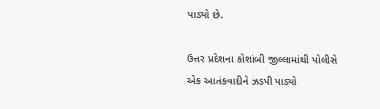પાડ્યો છે.

ઉત્તર પ્રદેશના કોશાંબી જીલ્લામાંથી પોલીસે એક આતંકવાદીને ઝડપી પાડ્યો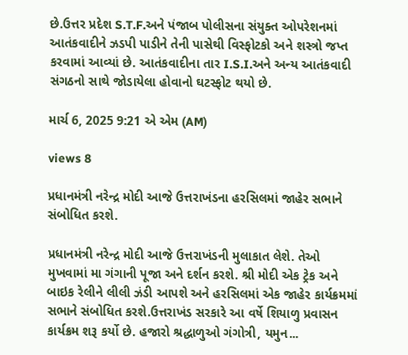છે.ઉત્તર પ્રદેશ S.T.F.અને પંજાબ પોલીસના સંયુક્ત ઓપરેશનમાં આતંકવાદીને ઝડપી પાડીને તેની પાસેથી વિસ્ફોટકો અને શસ્ત્રો જપ્ત કરવામાં આવ્યાં છે. આતંકવાદીના તાર I.S.I.અને અન્ય આતંકવાદી સંગઠનો સાથે જોડાયેલા હોવાનો ઘટસ્ફોટ થયો છે.

માર્ચ 6, 2025 9:21 એ એમ (AM)

views 8

પ્રધાનમંત્રી નરેન્દ્ર મોદી આજે ઉત્તરાખંડના હરસિલમાં જાહેર સભાને સંબોધિત કરશે.

પ્રધાનમંત્રી નરેન્દ્ર મોદી આજે ઉત્તરાખંડની મુલાકાત લેશે. તેઓ મુખવામાં મા ગંગાની પૂજા અને દર્શન કરશે. શ્રી મોદી એક ટ્રેક અને બાઇક રેલીને લીલી ઝંડી આપશે અને હરસિલમાં એક જાહેર કાર્યક્રમમાં સભાને સંબોધિત કરશે.ઉત્તરાખંડ સરકારે આ વર્ષે શિયાળુ પ્રવાસન કાર્યક્રમ શરૂ કર્યો છે. હજારો શ્રદ્ધાળુઓ ગંગોત્રી, યમુન...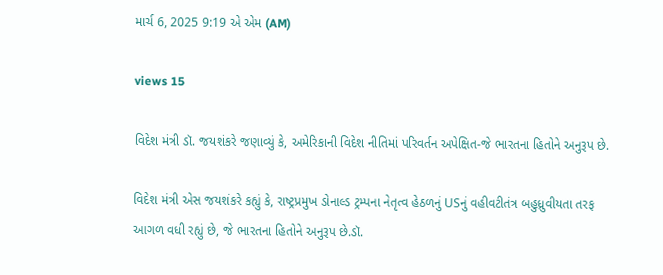માર્ચ 6, 2025 9:19 એ એમ (AM)

views 15

વિદેશ મંત્રી ડૉ. જયશંકરે જણાવ્યું કે, અમેરિકાની વિદેશ નીતિમાં પરિવર્તન અપેક્ષિત-જે ભારતના હિતોને અનુરૂપ છે.

વિદેશ મંત્રી એસ જયશંકરે કહ્યું કે, રાષ્ટ્રપ્રમુખ ડોનાલ્ડ ટ્રમ્પના નેતૃત્વ હેઠળનું USનું વહીવટીતંત્ર બહુધ્રુવીયતા તરફ આગળ વધી રહ્યું છે, જે ભારતના હિતોને અનુરૂપ છે.ડૉ.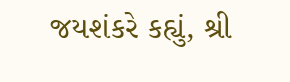જયશંકરે કહ્યું, શ્રી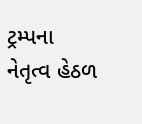ટ્રમ્પના નેતૃત્વ હેઠળ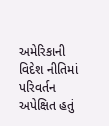અમેરિકાની વિદેશ નીતિમાં પરિવર્તન અપેક્ષિત હતું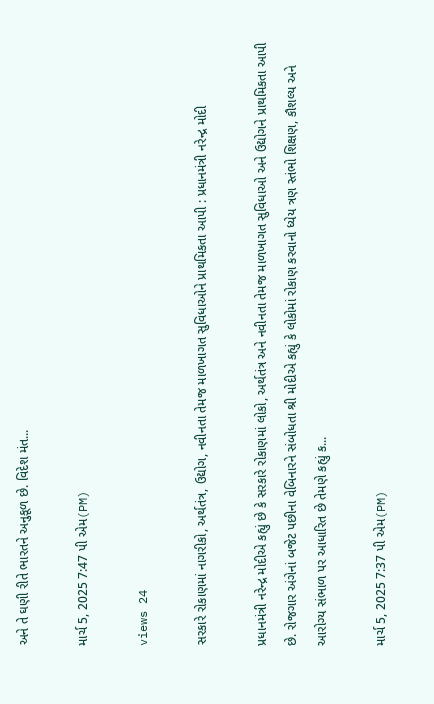અને તે ઘણી રીતે ભારતને અનુકૂળ છે. વિદેશ મંત...

માર્ચ 5, 2025 7:47 પી એમ(PM)

views 24

સરકારે રોકાણમાં નાગરીકો, અર્થતંત્ર, ઉદ્યોગ, નવીનતા તેમજ માળખાગત સુવિધાઓને પ્રાથમિકતા આપી : પ્રધાનમંત્રી નરેન્દ્ર મોદી

પ્રધાનમંત્રી નરેન્દ્ર મોદીએ કહ્યું છે કે સરકારે રોકાણમાં લોકો, અર્થતંત્ર અને નવીનતા તેમજ માળખાગત સુવિધાઓ અને ઉદ્યોગને પ્રાથમિકતા આપી છે. રોજગાર અંગેનાં બજેટ પછીના વેબિનારને સંબોધતા શ્રી મોદીએ કહ્યું કે લોકોમાં રોકાણ કરવાનો ધ્યેય ત્રણ સ્તંભો શિક્ષણ, કૌશલ્ય અને આરોગ્ય સંભાળ પર આધારિત છે તેમણે કહ્યું ક...

માર્ચ 5, 2025 7:37 પી એમ(PM)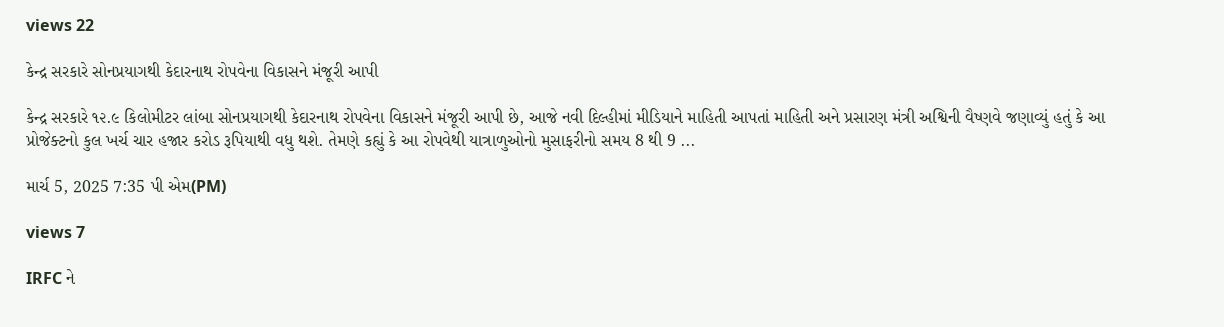views 22

કેન્દ્ર સરકારે સોનપ્રયાગથી કેદારનાથ રોપવેના વિકાસને મંજૂરી આપી

કેન્દ્ર સરકારે ૧૨.૯ કિલોમીટર લાંબા સોનપ્રયાગથી કેદારનાથ રોપવેના વિકાસને મંજૂરી આપી છે, આજે નવી દિલ્હીમાં મીડિયાને માહિતી આપતાં માહિતી અને પ્રસારણ મંત્રી અશ્વિની વૈષ્ણવે જણાવ્યું હતું કે આ પ્રોજેક્ટનો કુલ ખર્ચ ચાર હજાર કરોડ રૂપિયાથી વધુ થશે. તેમણે કહ્યું કે આ રોપવેથી યાત્રાળુઓનો મુસાફરીનો સમય 8 થી 9 ...

માર્ચ 5, 2025 7:35 પી એમ(PM)

views 7

IRFC ને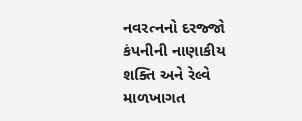નવરત્નનો દરજ્જો કંપનીની નાણાકીય શક્તિ અને રેલ્વે માળખાગત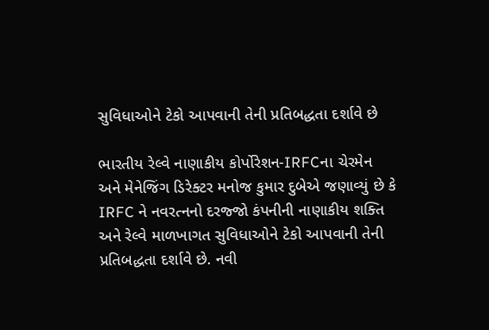સુવિધાઓને ટેકો આપવાની તેની પ્રતિબદ્ધતા દર્શાવે છે

ભારતીય રેલ્વે નાણાકીય કોર્પોરેશન-IRFCના ચેરમેન અને મેનેજિંગ ડિરેક્ટર મનોજ કુમાર દુબેએ જણાવ્યું છે કે IRFC ને નવરત્નનો દરજ્જો કંપનીની નાણાકીય શક્તિ અને રેલ્વે માળખાગત સુવિધાઓને ટેકો આપવાની તેની પ્રતિબદ્ધતા દર્શાવે છે. નવી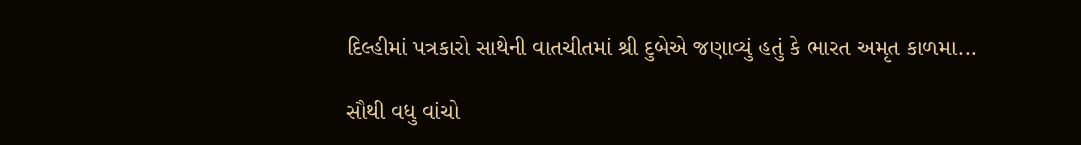દિલ્હીમાં પત્રકારો સાથેની વાતચીતમાં શ્રી દુબેએ જણાવ્યું હતું કે ભારત અમૃત કાળમા...

સૌથી વધુ વાંચો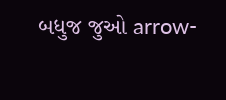બધુજ જુઓ arrow-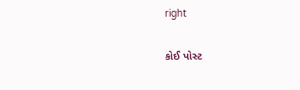right

કોઈ પોસ્ટ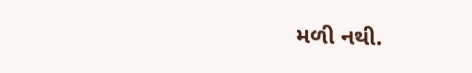મળી નથી.